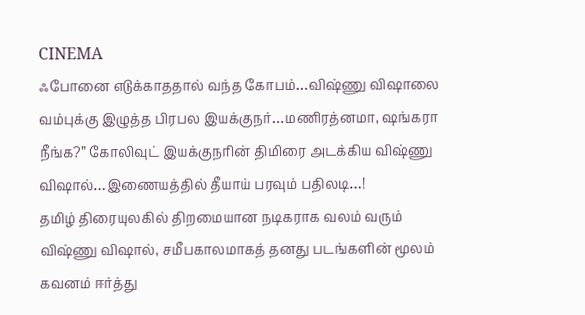CINEMA
ஃபோனை எடுக்காததால் வந்த கோபம்…விஷ்ணு விஷாலை வம்புக்கு இழுத்த பிரபல இயக்குநர்…மணிரத்னமா, ஷங்கரா நீங்க?” கோலிவுட் இயக்குநரின் திமிரை அடக்கிய விஷ்ணு விஷால்…இணையத்தில் தீயாய் பரவும் பதிலடி…!
தமிழ் திரையுலகில் திறமையான நடிகராக வலம் வரும் விஷ்ணு விஷால், சமீபகாலமாகத் தனது படங்களின் மூலம் கவனம் ஈர்த்து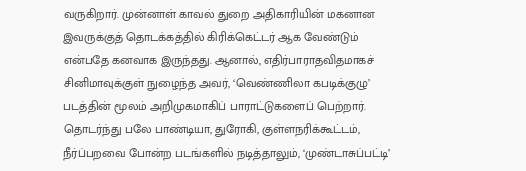வருகிறார். முன்னாள் காவல் துறை அதிகாரியின் மகனான இவருக்குத் தொடக்கத்தில் கிரிக்கெட்டர் ஆக வேண்டும் என்பதே கனவாக இருந்தது. ஆனால், எதிர்பாராதவிதமாகச் சினிமாவுக்குள் நுழைந்த அவர், ‘வெண்ணிலா கபடிக்குழு’ படத்தின் மூலம் அறிமுகமாகிப் பாராட்டுகளைப் பெற்றார். தொடர்ந்து பலே பாண்டியா, துரோகி, குள்ளநரிக்கூட்டம், நீர்ப்பறவை போன்ற படங்களில் நடித்தாலும், ‘முண்டாசுப்பட்டி’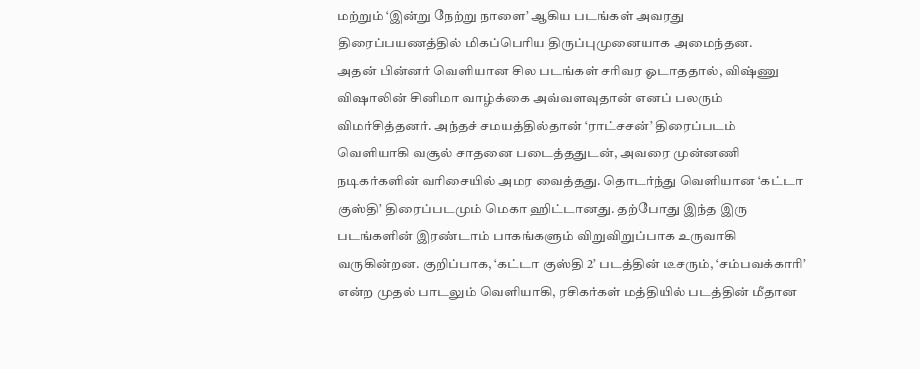மற்றும் ‘இன்று நேற்று நாளை’ ஆகிய படங்கள் அவரது திரைப்பயணத்தில் மிகப்பெரிய திருப்புமுனையாக அமைந்தன.
அதன் பின்னர் வெளியான சில படங்கள் சரிவர ஓடாததால், விஷ்ணு விஷாலின் சினிமா வாழ்க்கை அவ்வளவுதான் எனப் பலரும் விமர்சித்தனர். அந்தச் சமயத்தில்தான் ‘ராட்சசன்’ திரைப்படம் வெளியாகி வசூல் சாதனை படைத்ததுடன், அவரை முன்னணி நடிகர்களின் வரிசையில் அமர வைத்தது. தொடர்ந்து வெளியான ‘கட்டா குஸ்தி’ திரைப்படமும் மெகா ஹிட்டானது. தற்போது இந்த இரு படங்களின் இரண்டாம் பாகங்களும் விறுவிறுப்பாக உருவாகி வருகின்றன. குறிப்பாக, ‘கட்டா குஸ்தி 2’ படத்தின் டீசரும், ‘சம்பவக்காரி’ என்ற முதல் பாடலும் வெளியாகி, ரசிகர்கள் மத்தியில் படத்தின் மீதான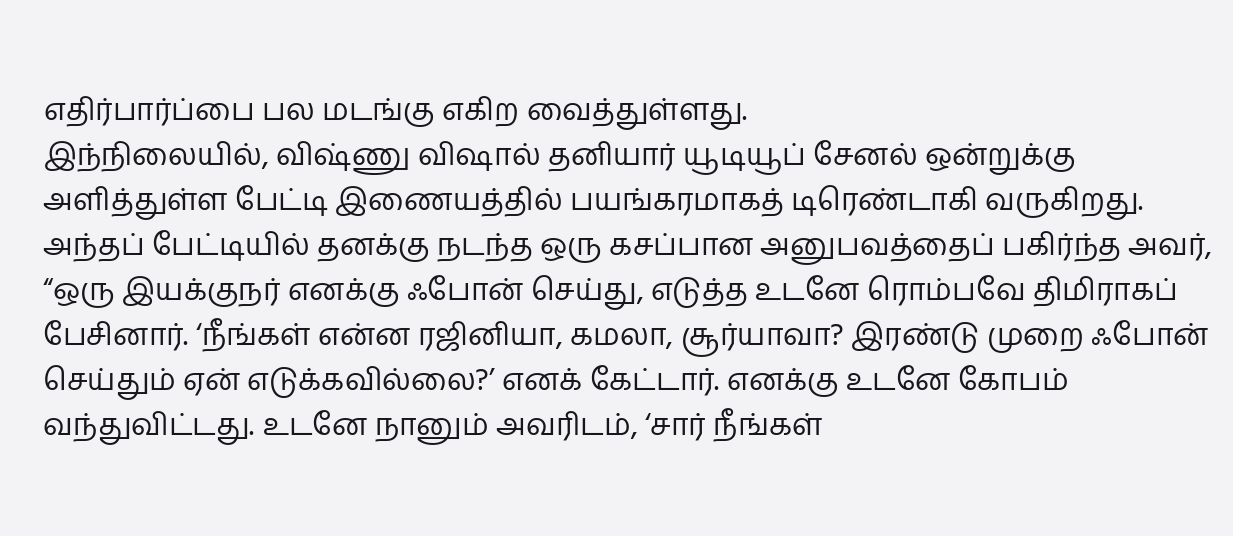எதிர்பார்ப்பை பல மடங்கு எகிற வைத்துள்ளது.
இந்நிலையில், விஷ்ணு விஷால் தனியார் யூடியூப் சேனல் ஒன்றுக்கு அளித்துள்ள பேட்டி இணையத்தில் பயங்கரமாகத் டிரெண்டாகி வருகிறது. அந்தப் பேட்டியில் தனக்கு நடந்த ஒரு கசப்பான அனுபவத்தைப் பகிர்ந்த அவர், “ஒரு இயக்குநர் எனக்கு ஃபோன் செய்து, எடுத்த உடனே ரொம்பவே திமிராகப் பேசினார். ‘நீங்கள் என்ன ரஜினியா, கமலா, சூர்யாவா? இரண்டு முறை ஃபோன் செய்தும் ஏன் எடுக்கவில்லை?’ எனக் கேட்டார். எனக்கு உடனே கோபம் வந்துவிட்டது. உடனே நானும் அவரிடம், ‘சார் நீங்கள்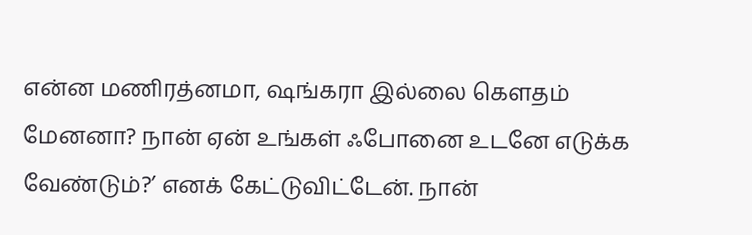என்ன மணிரத்னமா, ஷங்கரா இல்லை கௌதம் மேனனா? நான் ஏன் உங்கள் ஃபோனை உடனே எடுக்க வேண்டும்?’ எனக் கேட்டுவிட்டேன். நான்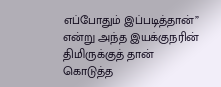எப்போதும் இப்படித்தான்” என்று அந்த இயக்குநரின் திமிருக்குத் தான் கொடுத்த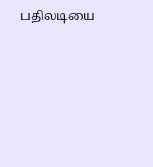பதிலடியை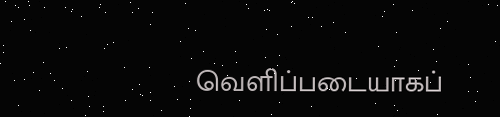வெளிப்படையாகப்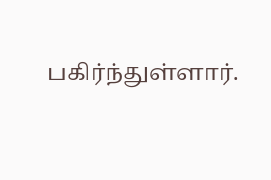பகிர்ந்துள்ளார்.